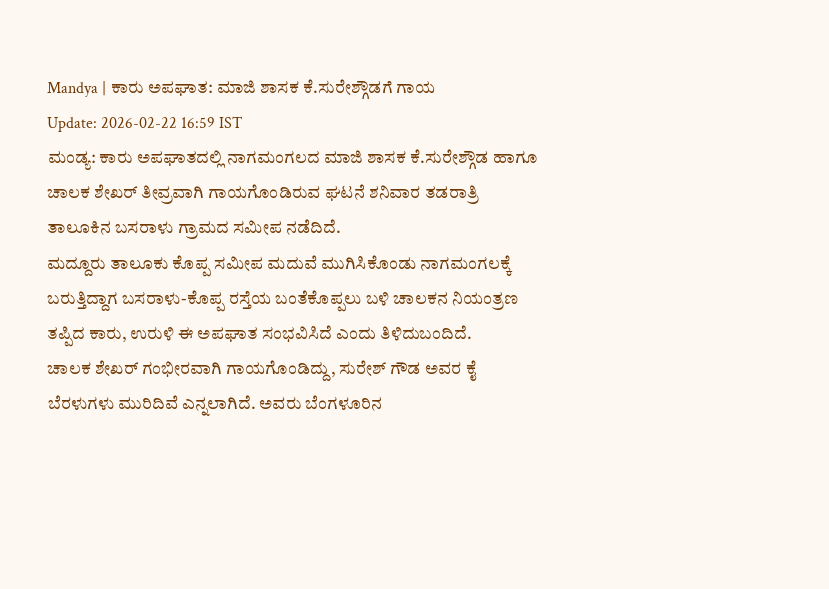Mandya | ಕಾರು ಅಪಘಾತ: ಮಾಜಿ ಶಾಸಕ ಕೆ.ಸುರೇಶ್ಗೌಡಗೆ ಗಾಯ
Update: 2026-02-22 16:59 IST
ಮಂಡ್ಯ: ಕಾರು ಅಪಘಾತದಲ್ಲಿ ನಾಗಮಂಗಲದ ಮಾಜಿ ಶಾಸಕ ಕೆ.ಸುರೇಶ್ಗೌಡ ಹಾಗೂ ಚಾಲಕ ಶೇಖರ್ ತೀವ್ರವಾಗಿ ಗಾಯಗೊಂಡಿರುವ ಘಟನೆ ಶನಿವಾರ ತಡರಾತ್ರಿ ತಾಲೂಕಿನ ಬಸರಾಳು ಗ್ರಾಮದ ಸಮೀಪ ನಡೆದಿದೆ.
ಮದ್ದೂರು ತಾಲೂಕು ಕೊಪ್ಪ ಸಮೀಪ ಮದುವೆ ಮುಗಿಸಿಕೊಂಡು ನಾಗಮಂಗಲಕ್ಕೆ ಬರುತ್ತಿದ್ದಾಗ ಬಸರಾಳು-ಕೊಪ್ಪ ರಸ್ತೆಯ ಬಂತೆಕೊಪ್ಪಲು ಬಳಿ ಚಾಲಕನ ನಿಯಂತ್ರಣ ತಪ್ಪಿದ ಕಾರು, ಉರುಳಿ ಈ ಅಪಘಾತ ಸಂಭವಿಸಿದೆ ಎಂದು ತಿಳಿದುಬಂದಿದೆ.
ಚಾಲಕ ಶೇಖರ್ ಗಂಭೀರವಾಗಿ ಗಾಯಗೊಂಡಿದ್ದು, ಸುರೇಶ್ ಗೌಡ ಅವರ ಕೈ ಬೆರಳುಗಳು ಮುರಿದಿವೆ ಎನ್ನಲಾಗಿದೆ. ಅವರು ಬೆಂಗಳೂರಿನ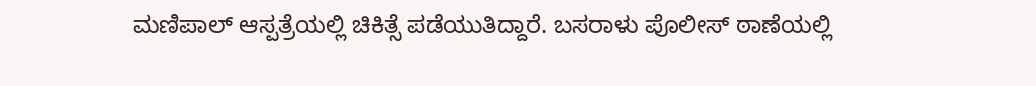ಮಣಿಪಾಲ್ ಆಸ್ಪತ್ರೆಯಲ್ಲಿ ಚಿಕಿತ್ಸೆ ಪಡೆಯುತಿದ್ದಾರೆ. ಬಸರಾಳು ಪೊಲೀಸ್ ಠಾಣೆಯಲ್ಲಿ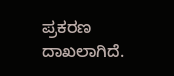ಪ್ರಕರಣ ದಾಖಲಾಗಿದೆ.